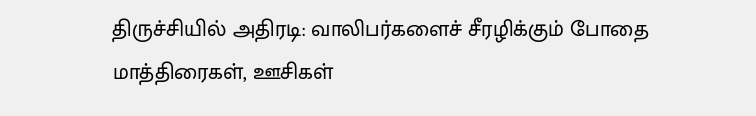திருச்சியில் அதிரடி: வாலிபர்களைச் சீரழிக்கும் போதை மாத்திரைகள், ஊசிகள்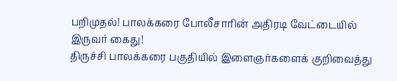பறிமுதல்! பாலக்கரை போலீசாரின் அதிரடி வேட்டையில் இருவர் கைது!
திருச்சி பாலக்கரை பகுதியில் இளைஞர்களைக் குறிவைத்து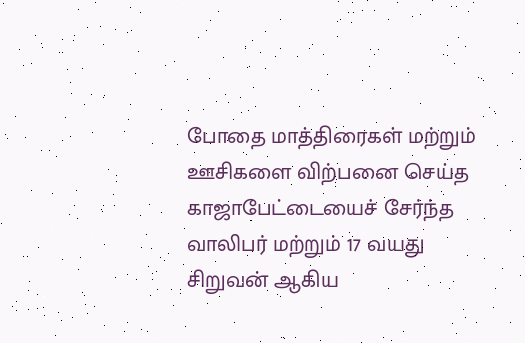போதை மாத்திரைகள் மற்றும் ஊசிகளை விற்பனை செய்த காஜாபேட்டையைச் சேர்ந்த வாலிபர் மற்றும் 17 வயது சிறுவன் ஆகிய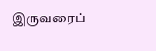இருவரைப்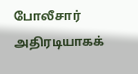போலீசார் அதிரடியாகக்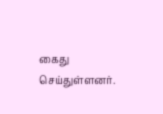கைது செய்துள்ளனர்.